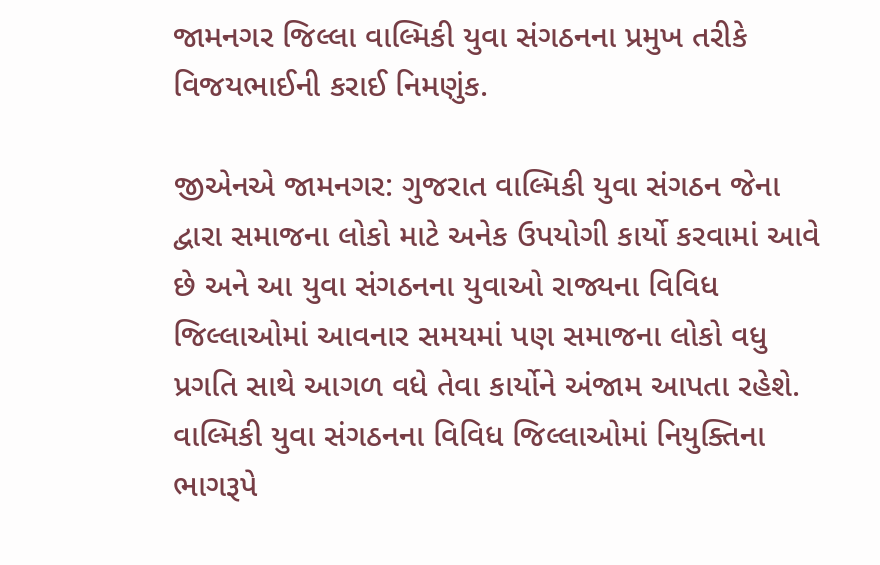જામનગર જિલ્લા વાલ્મિકી યુવા સંગઠનના પ્રમુખ તરીકે વિજયભાઈની કરાઈ નિમણુંક.

જીએનએ જામનગર: ગુજરાત વાલ્મિકી યુવા સંગઠન જેના દ્વારા સમાજના લોકો માટે અનેક ઉપયોગી કાર્યો કરવામાં આવે છે અને આ યુવા સંગઠનના યુવાઓ રાજ્યના વિવિધ જિલ્લાઓમાં આવનાર સમયમાં પણ સમાજના લોકો વધુ પ્રગતિ સાથે આગળ વધે તેવા કાર્યોને અંજામ આપતા રહેશે.
વાલ્મિકી યુવા સંગઠનના વિવિધ જિલ્લાઓમાં નિયુક્તિના ભાગરૂપે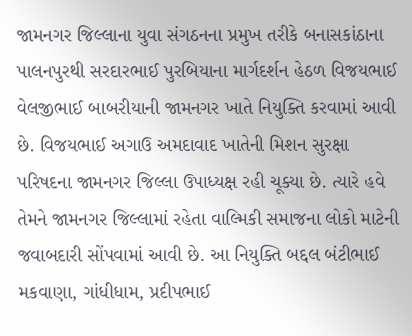જામનગર જિલ્લાના યુવા સંગઠનના પ્રમુખ તરીકે બનાસકાંઠાના પાલનપુરથી સરદારભાઈ પુરબિયાના માર્ગદર્શન હેઠળ વિજયભાઈ વેલજીભાઈ બાબરીયાની જામનગર ખાતે નિયુક્તિ કરવામાં આવી છે. વિજયભાઈ અગાઉ અમદાવાદ ખાતેની મિશન સુરક્ષા પરિષદના જામનગર જિલ્લા ઉપાધ્યક્ષ રહી ચૂક્યા છે. ત્યારે હવે તેમને જામનગર જિલ્લામાં રહેતા વાલ્મિકી સમાજના લોકો માટેની જવાબદારી સોંપવામાં આવી છે. આ નિયુક્તિ બદ્દલ બંટીભાઈ મકવાણા, ગાંધીધામ, પ્રદીપભાઈ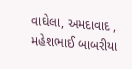વાઘેલા, અમદાવાદ , મહેશભાઈ બાબરીયા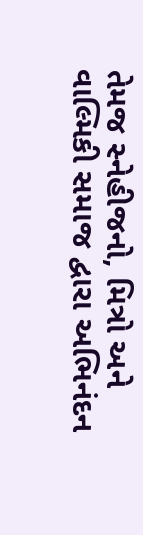તેમજ સ્નેહીજનો, મિત્રો અને વાલ્મિકી સમાજ દ્વારા અભિનંદન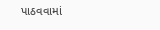પાઠવવામાં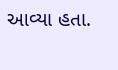આવ્યા હતા.